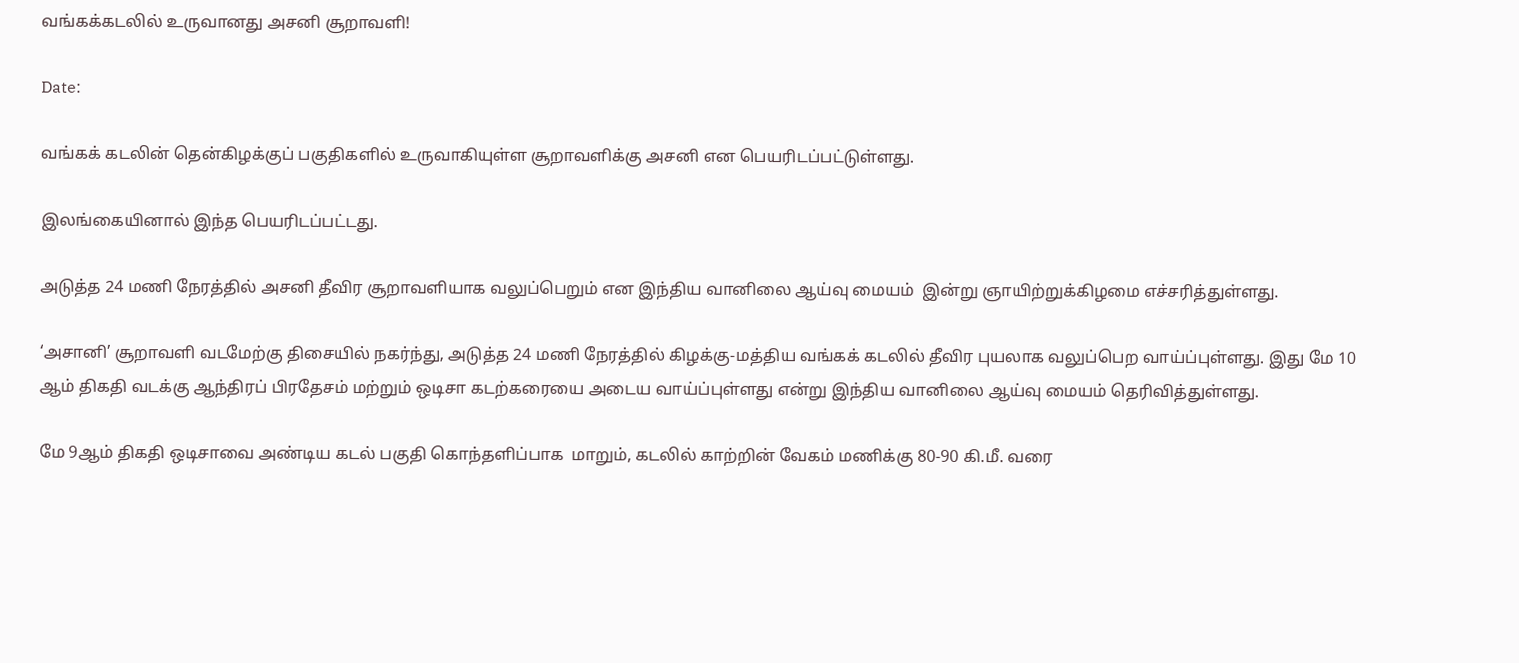வங்கக்கடலில் உருவானது அசனி சூறாவளி!

Date:

வங்கக் கடலின் தென்கிழக்குப் பகுதிகளில் உருவாகியுள்ள சூறாவளிக்கு அசனி என பெயரிடப்பட்டுள்ளது.

இலங்கையினால் இந்த பெயரிடப்பட்டது.

அடுத்த 24 மணி நேரத்தில் அசனி தீவிர சூறாவளியாக வலுப்பெறும் என இந்திய வானிலை ஆய்வு மையம்  இன்று ஞாயிற்றுக்கிழமை எச்சரித்துள்ளது.

‘அசானி’ சூறாவளி வடமேற்கு திசையில் நகர்ந்து, அடுத்த 24 மணி நேரத்தில் கிழக்கு-மத்திய வங்கக் கடலில் தீவிர புயலாக வலுப்பெற வாய்ப்புள்ளது. இது மே 10 ஆம் திகதி வடக்கு ஆந்திரப் பிரதேசம் மற்றும் ஒடிசா கடற்கரையை அடைய வாய்ப்புள்ளது என்று இந்திய வானிலை ஆய்வு மையம் தெரிவித்துள்ளது.

மே 9ஆம் திகதி ஒடிசாவை அண்டிய கடல் பகுதி கொந்தளிப்பாக  மாறும், கடலில் காற்றின் வேகம் மணிக்கு 80-90 கி.மீ. வரை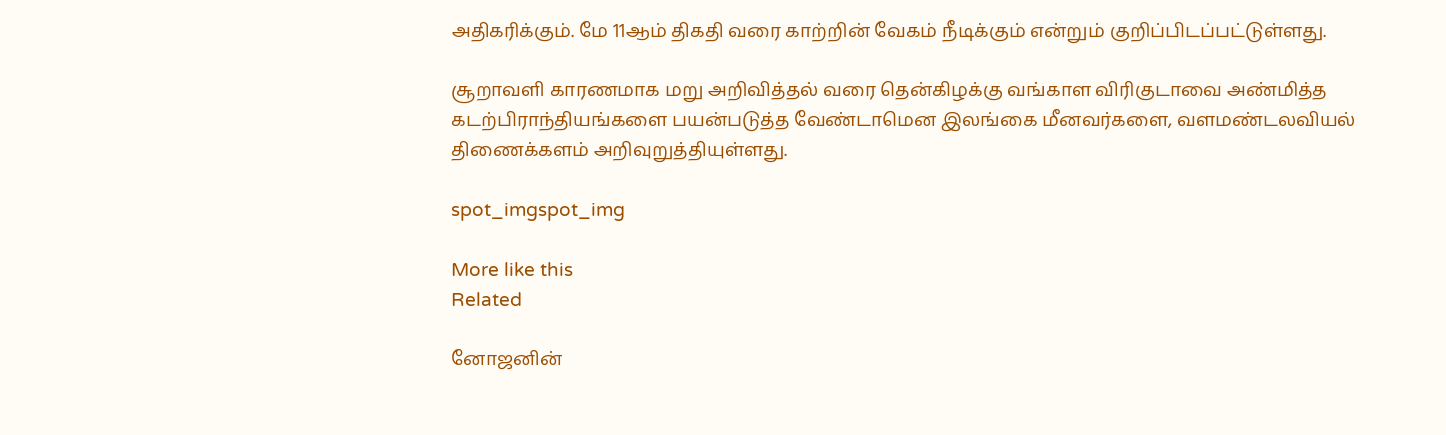அதிகரிக்கும். மே 11ஆம் திகதி வரை காற்றின் வேகம் நீடிக்கும் என்றும் குறிப்பிடப்பட்டுள்ளது.

சூறாவளி காரணமாக மறு அறிவித்தல் வரை தென்கிழக்கு வங்காள விரிகுடாவை அண்மித்த கடற்பிராந்தியங்களை பயன்படுத்த வேண்டாமென இலங்கை மீனவர்களை, வளமண்டலவியல் திணைக்களம் அறிவுறுத்தியுள்ளது.

spot_imgspot_img

More like this
Related

னோஜனின்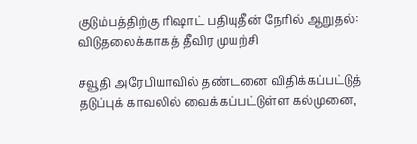குடும்பத்திற்கு ரிஷாட் பதியுதீன் நேரில் ஆறுதல்: விடுதலைக்காகத் தீவிர முயற்சி

சவூதி அரேபியாவில் தண்டனை விதிக்கப்பட்டுத் தடுப்புக் காவலில் வைக்கப்பட்டுள்ள கல்முனை,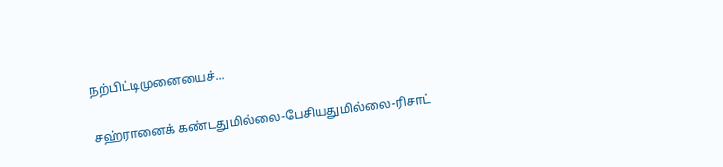நற்பிட்டிமுனையைச்...

சஹ்ரானைக் கண்டதுமில்லை-பேசியதுமில்லை-ரிசாட்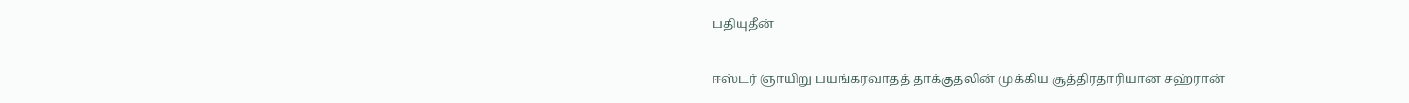பதியுதீன்

ஈஸ்டர் ஞாயிறு பயங்கரவாதத் தாக்குதலின் முக்கிய சூத்திரதாரியான சஹ்ரான்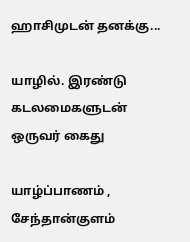ஹாசிமுடன் தனக்கு...

யாழில். இரண்டு கடலமைகளுடன் ஒருவர் கைது

யாழ்ப்பாணம் , சேந்தான்குளம்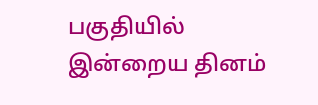பகுதியில் இன்றைய தினம்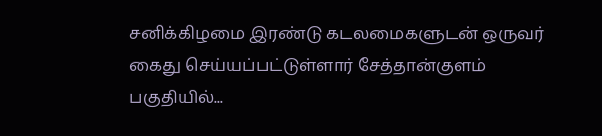சனிக்கிழமை இரண்டு கடலமைகளுடன் ஒருவர் கைது செய்யப்பட்டுள்ளார் சேத்தான்குளம் பகுதியில்...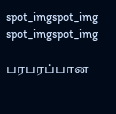spot_imgspot_img
spot_imgspot_img

பரபரப்பான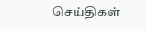செய்திகள்